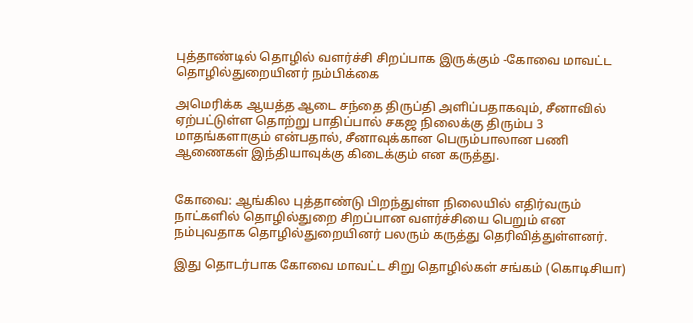புத்தாண்டில் தொழில் வளர்ச்சி சிறப்பாக இருக்கும் -கோவை மாவட்ட தொழில்துறையினர் நம்பிக்கை

அமெரிக்க ஆயத்த ஆடை சந்தை திருப்தி அளிப்பதாகவும், சீனாவில் ஏற்பட்டுள்ள தொற்று பாதிப்பால் சகஜ நிலைக்கு திரும்ப 3 மாதங்களாகும் என்பதால், சீனாவுக்கான பெரும்பாலான பணி ஆணைகள் இந்தியாவுக்கு கிடைக்கும் என கருத்து.


கோவை: ஆங்கில புத்தாண்டு பிறந்துள்ள நிலையில் எதிர்வரும் நாட்களில் தொழில்துறை சிறப்பான வளர்ச்சியை பெறும் என நம்புவதாக தொழில்துறையினர் பலரும் கருத்து தெரிவித்துள்ளனர்.

இது தொடர்பாக கோவை மாவட்ட சிறு தொழில்கள் சங்கம் (கொடிசியா)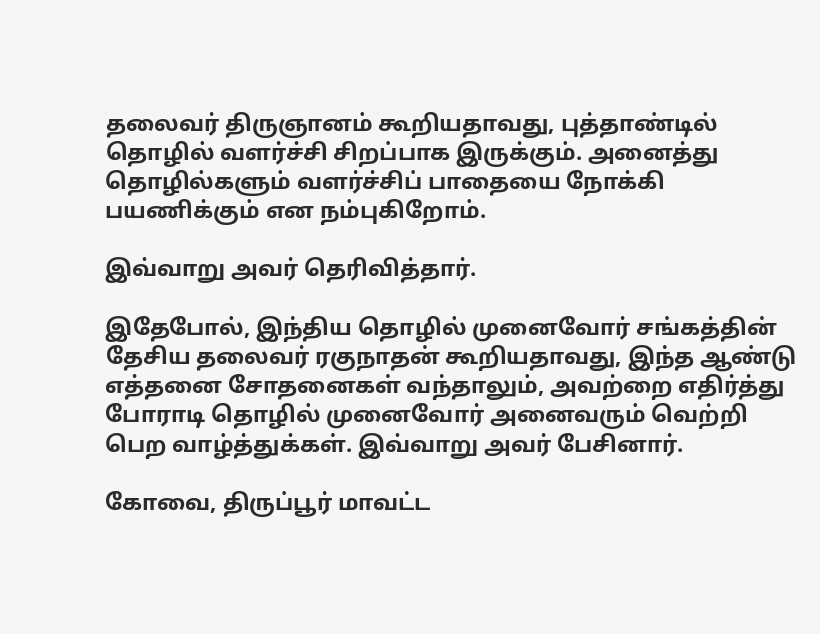தலைவர் திருஞானம் கூறியதாவது, புத்தாண்டில் தொழில் வளர்ச்சி சிறப்பாக இருக்கும். அனைத்து தொழில்களும் வளர்ச்சிப் பாதையை நோக்கி பயணிக்கும் என நம்புகிறோம்.

இவ்வாறு அவர் தெரிவித்தார்.

இதேபோல், இந்திய தொழில் முனைவோர் சங்கத்தின் தேசிய தலைவர் ரகுநாதன் கூறியதாவது, இந்த ஆண்டு எத்தனை சோதனைகள் வந்தாலும், அவற்றை எதிர்த்து போராடி தொழில் முனைவோர் அனைவரும் வெற்றி பெற வாழ்த்துக்கள். இவ்வாறு அவர் பேசினார்.

கோவை, திருப்பூர் மாவட்ட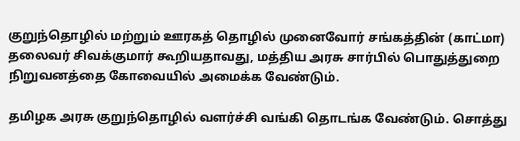குறுந்தொழில் மற்றும் ஊரகத் தொழில் முனைவோர் சங்கத்தின் (காட்மா) தலைவர் சிவக்குமார் கூறியதாவது, மத்திய அரசு சார்பில் பொதுத்துறை நிறுவனத்தை கோவையில் அமைக்க வேண்டும்.

தமிழக அரசு குறுந்தொழில் வளர்ச்சி வங்கி தொடங்க வேண்டும். சொத்து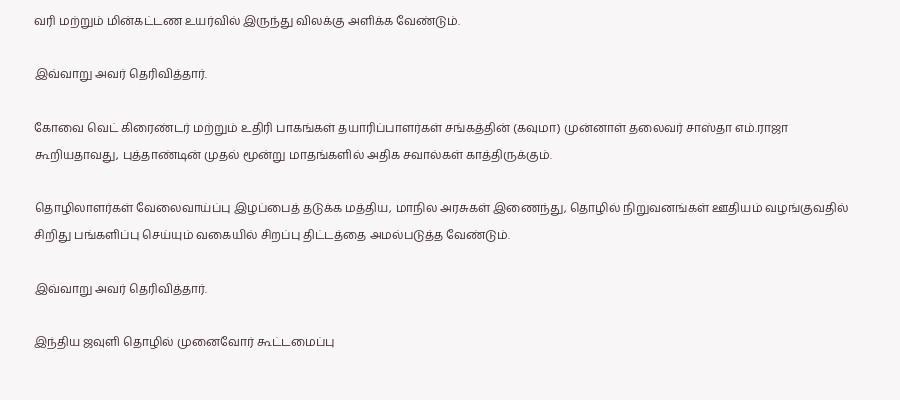வரி மற்றும் மின்கட்டண உயர்வில் இருந்து விலக்கு அளிக்க வேண்டும்.

இவ்வாறு அவர் தெரிவித்தார்.

கோவை வெட் கிரைண்டர் மற்றும் உதிரி பாகங்கள் தயாரிப்பாளர்கள் சங்கத்தின் (கவுமா) முன்னாள் தலைவர் சாஸ்தா எம்.ராஜா கூறியதாவது, புத்தாண்டின் முதல் மூன்று மாதங்களில் அதிக சவால்கள் காத்திருக்கும்.

தொழிலாளர்கள் வேலைவாய்ப்பு இழப்பைத் தடுக்க மத்திய, மாநில அரசுகள் இணைந்து, தொழில் நிறுவனங்கள் ஊதியம் வழங்குவதில் சிறிது பங்களிப்பு செய்யும் வகையில் சிறப்பு திட்டத்தை அமல்படுத்த வேண்டும்.

இவ்வாறு அவர் தெரிவித்தார்.

இந்திய ஜவுளி தொழில் முனைவோர் கூட்டமைப்பு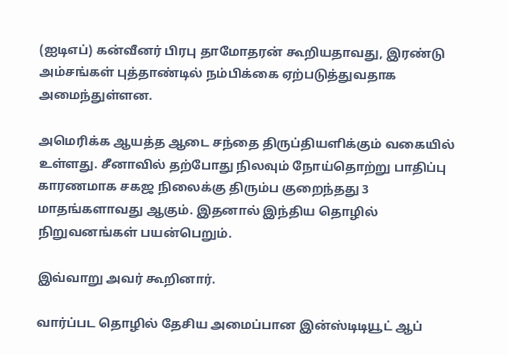(ஐடிஎப்) கன்வீனர் பிரபு தாமோதரன் கூறியதாவது, இரண்டு அம்சங்கள் புத்தாண்டில் நம்பிக்கை ஏற்படுத்துவதாக அமைந்துள்ளன.

அமெரிக்க ஆயத்த ஆடை சந்தை திருப்தியளிக்கும் வகையில் உள்ளது. சீனாவில் தற்போது நிலவும் நோய்தொற்று பாதிப்பு காரணமாக சகஜ நிலைக்கு திரும்ப குறைந்தது 3 மாதங்களாவது ஆகும். இதனால் இந்திய தொழில் நிறுவனங்கள் பயன்பெறும்.

இவ்வாறு அவர் கூறினார்.

வார்ப்பட தொழில் தேசிய அமைப்பான இன்ஸ்டிடியூட் ஆப்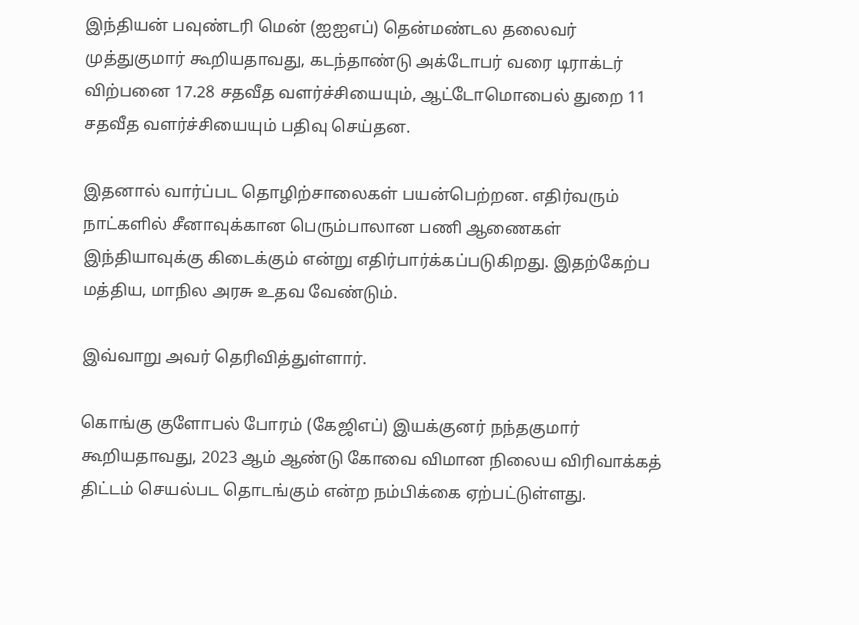இந்தியன் பவுண்டரி மென் (ஐஐஎப்) தென்மண்டல தலைவர் முத்துகுமார் கூறியதாவது, கடந்தாண்டு அக்டோபர் வரை டிராக்டர் விற்பனை 17.28 சதவீத வளர்ச்சியையும், ஆட்டோமொபைல் துறை 11 சதவீத வளர்ச்சியையும் பதிவு செய்தன.

இதனால் வார்ப்பட தொழிற்சாலைகள் பயன்பெற்றன. எதிர்வரும் நாட்களில் சீனாவுக்கான பெரும்பாலான பணி ஆணைகள் இந்தியாவுக்கு கிடைக்கும் என்று எதிர்பார்க்கப்படுகிறது. இதற்கேற்ப மத்திய, மாநில அரசு உதவ வேண்டும்.

இவ்வாறு அவர் தெரிவித்துள்ளார்.

கொங்கு குளோபல் போரம் (கேஜிஎப்) இயக்குனர் நந்தகுமார் கூறியதாவது, 2023 ஆம் ஆண்டு கோவை விமான நிலைய விரிவாக்கத் திட்டம் செயல்பட தொடங்கும் என்ற நம்பிக்கை ஏற்பட்டுள்ளது.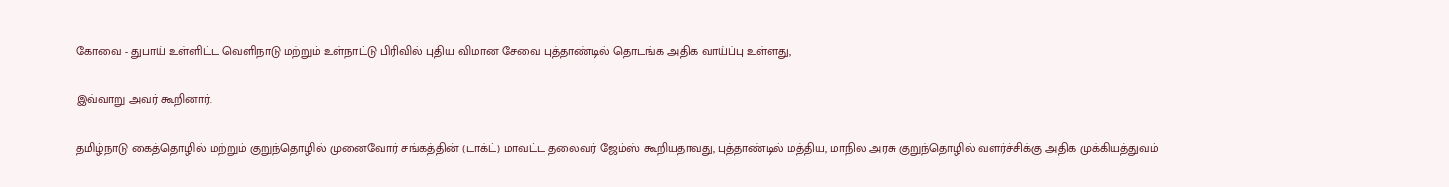கோவை - துபாய் உள்ளிட்ட வெளிநாடு மற்றும் உள்நாட்டு பிரிவில் புதிய விமான சேவை புத்தாண்டில் தொடங்க அதிக வாய்ப்பு உள்ளது,

இவ்வாறு அவர் கூறினார்.

தமிழ்நாடு கைத்தொழில் மற்றும் குறுந்தொழில் முனைவோர் சங்கத்தின் (டாக்ட்) மாவட்ட தலைவர் ஜேம்ஸ் கூறியதாவது, புத்தாண்டில் மத்திய, மாநில அரசு குறுந்தொழில் வளர்ச்சிக்கு அதிக முக்கியத்துவம்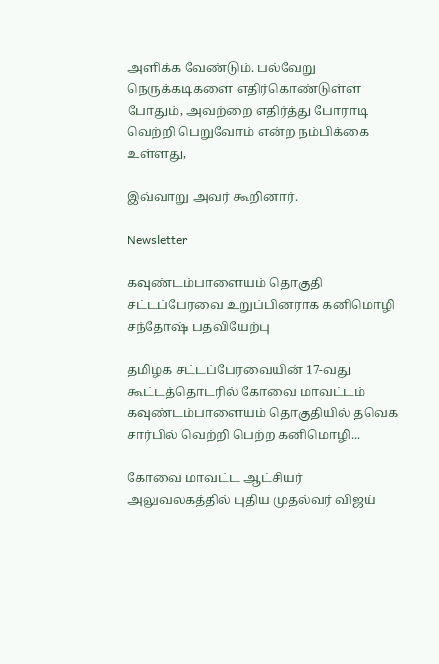அளிக்க வேண்டும். பல்வேறு நெருக்கடிகளை எதிர்கொண்டுள்ள போதும், அவற்றை எதிர்த்து போராடி வெற்றி பெறுவோம் என்ற நம்பிக்கை உள்ளது,

இவ்வாறு அவர் கூறினார்.

Newsletter

கவுண்டம்பாளையம் தொகுதி சட்டப்பேரவை உறுப்பினராக கனிமொழி சந்தோஷ் பதவியேற்பு

தமிழக சட்டப்பேரவையின் 17-வது கூட்டத்தொடரில் கோவை மாவட்டம் கவுண்டம்பாளையம் தொகுதியில் தவெக சார்பில் வெற்றி பெற்ற கனிமொழி...

கோவை மாவட்ட ஆட்சியர் அலுவலகத்தில் புதிய முதல்வர் விஜய்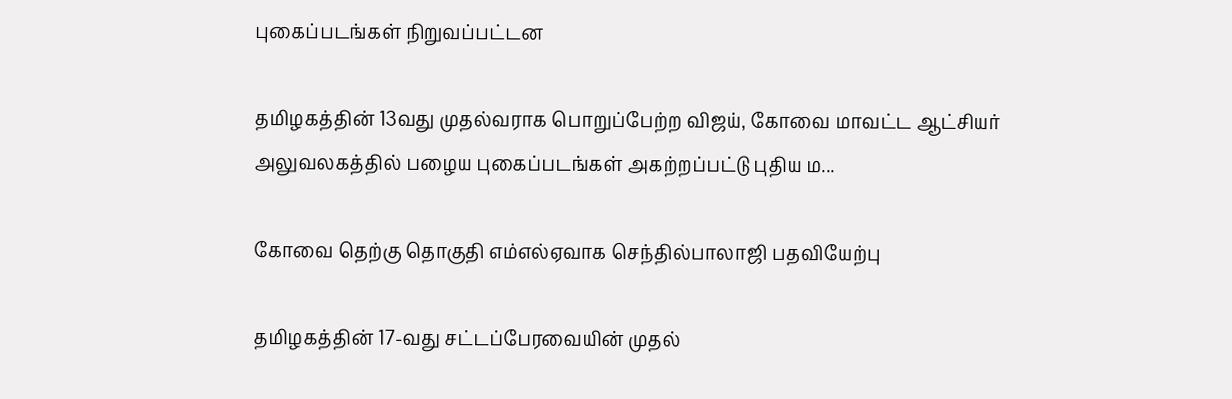புகைப்படங்கள் நிறுவப்பட்டன

தமிழகத்தின் 13வது முதல்வராக பொறுப்பேற்ற விஜய், கோவை மாவட்ட ஆட்சியர் அலுவலகத்தில் பழைய புகைப்படங்கள் அகற்றப்பட்டு புதிய ம...

கோவை தெற்கு தொகுதி எம்எல்ஏவாக செந்தில்பாலாஜி பதவியேற்பு

தமிழகத்தின் 17-வது சட்டப்பேரவையின் முதல்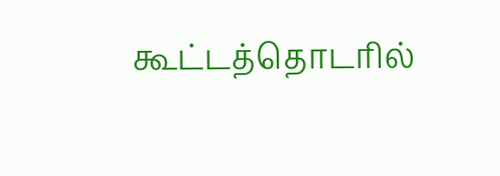கூட்டத்தொடரில்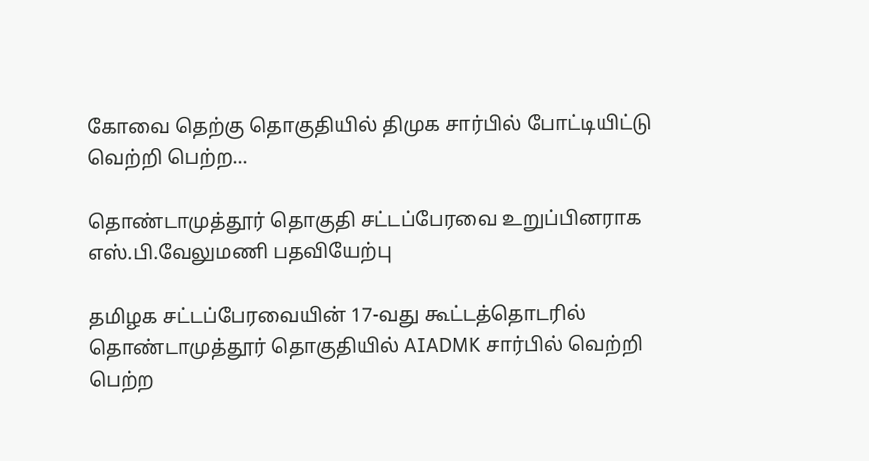கோவை தெற்கு தொகுதியில் திமுக சார்பில் போட்டியிட்டு வெற்றி பெற்ற...

தொண்டாமுத்தூர் தொகுதி சட்டப்பேரவை உறுப்பினராக எஸ்.பி.வேலுமணி பதவியேற்பு

தமிழக சட்டப்பேரவையின் 17-வது கூட்டத்தொடரில் தொண்டாமுத்தூர் தொகுதியில் AIADMK சார்பில் வெற்றி பெற்ற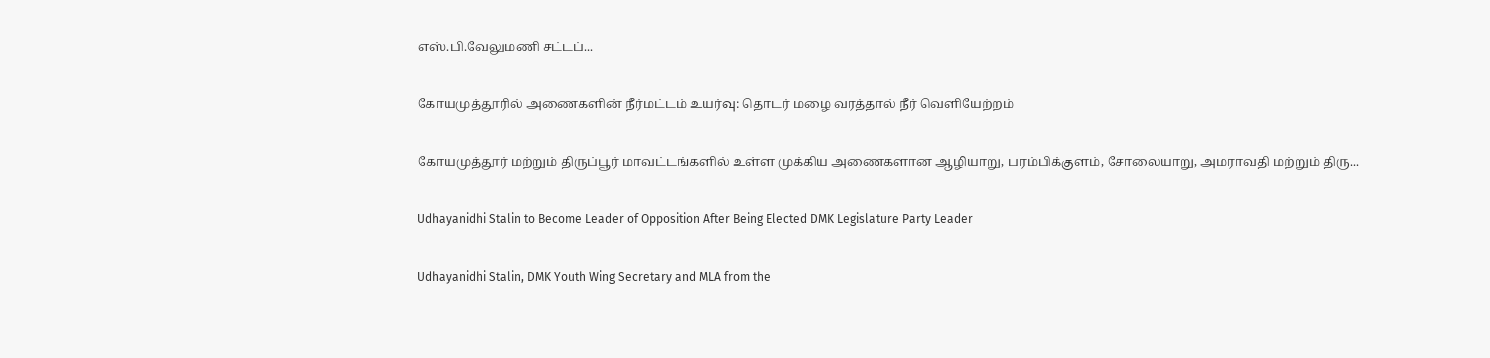எஸ்.பி.வேலுமணி சட்டப்...

கோயமுத்தூரில் அணைகளின் நீர்மட்டம் உயர்வு: தொடர் மழை வரத்தால் நீர் வெளியேற்றம்

கோயமுத்தூர் மற்றும் திருப்பூர் மாவட்டங்களில் உள்ள முக்கிய அணைகளான ஆழியாறு, பரம்பிக்குளம், சோலையாறு, அமராவதி மற்றும் திரு...

Udhayanidhi Stalin to Become Leader of Opposition After Being Elected DMK Legislature Party Leader

Udhayanidhi Stalin, DMK Youth Wing Secretary and MLA from the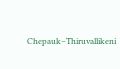Chepauk–Thiruvallikeni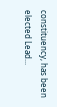constituency, has been elected Lead...